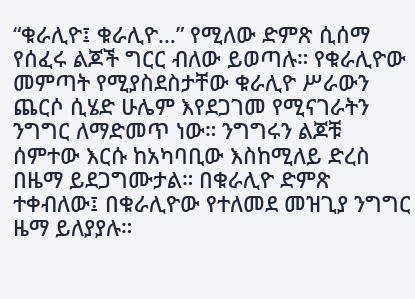“ቁራሊዮ፤ ቁራሊዮ…” የሚለው ድምጽ ሲሰማ የሰፈሩ ልጆች ግርር ብለው ይወጣሉ። የቁራሊዮው መምጣት የሚያስደስታቸው ቁራሊዮ ሥራውን ጨርሶ ሲሄድ ሁሌም እየደጋገመ የሚናገራትን ንግግር ለማድመጥ ነው። ንግግሩን ልጆቹ ሰምተው እርሱ ከአካባቢው እስከሚለይ ድረስ በዜማ ይደጋግሙታል። በቁራሊዮ ድምጽ ተቀብለው፤ በቁራሊዮው የተለመደ መዝጊያ ንግግር ዜማ ይለያያሉ።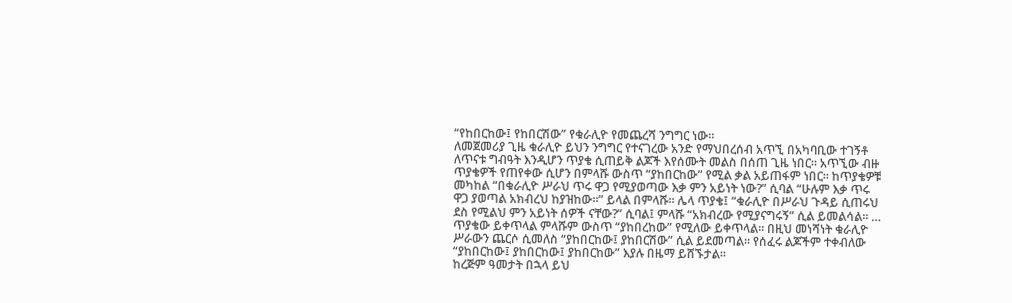“የከበርከው፤ የከበርሽው” የቁራሊዮ የመጨረሻ ንግግር ነው።
ለመጀመሪያ ጊዜ ቁራሊዮ ይህን ንግግር የተናገረው አንድ የማህበረሰብ አጥኚ በአካባቢው ተገኝቶ ለጥናቱ ግብዓት እንዲሆን ጥያቄ ሲጠይቅ ልጆች እየሰሙት መልስ በሰጠ ጊዜ ነበር። አጥኚው ብዙ ጥያቄዎች የጠየቀው ሲሆን በምላሹ ውስጥ “ያከበርከው” የሚል ቃል አይጠፋም ነበር። ከጥያቄዎቹ መካከል “በቁራሊዮ ሥራህ ጥሩ ዋጋ የሚያወጣው እቃ ምን አይነት ነው?” ሲባል “ሁሉም እቃ ጥሩ ዋጋ ያወጣል አክብረህ ከያዝከው።” ይላል በምላሹ። ሌላ ጥያቄ፤ “ቁራሊዮ በሥራህ ጉዳይ ሲጠሩህ ደስ የሚልህ ምን አይነት ሰዎች ናቸው?” ሲባል፤ ምላሹ “አክብረው የሚያናግሩኝ” ሲል ይመልሳል። … ጥያቄው ይቀጥላል ምላሹም ውስጥ “ያከበረከው” የሚለው ይቀጥላል። በዚህ መነሻነት ቁራሊዮ ሥራውን ጨርሶ ሲመለስ “ያከበርከው፤ ያከበርሽው” ሲል ይደመጣል። የሰፈሩ ልጆችም ተቀብለው “ያከበርከው፤ ያከበርከው፤ ያከበርከው” እያሉ በዜማ ይሸኙታል።
ከረጅም ዓመታት በኋላ ይህ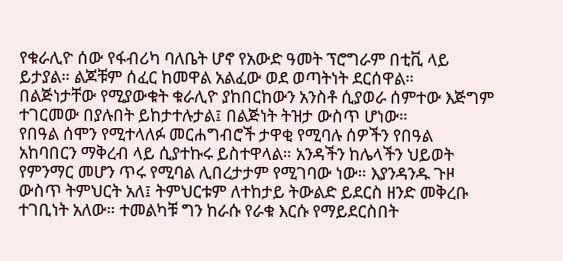የቁራሊዮ ሰው የፋብሪካ ባለቤት ሆኖ የአውድ ዓመት ፕሮግራም በቲቪ ላይ ይታያል። ልጆቹም ሰፈር ከመዋል አልፈው ወደ ወጣትነት ደርሰዋል። በልጅነታቸው የሚያውቁት ቁራሊዮ ያከበርከውን አንስቶ ሲያወራ ሰምተው እጅግም ተገርመው በያሉበት ይከታተሉታል፤ በልጅነት ትዝታ ውስጥ ሆነው።
የበዓል ሰሞን የሚተላለፉ መርሐግብሮች ታዋቂ የሚባሉ ሰዎችን የበዓል አከባበርን ማቅረብ ላይ ሲያተኩሩ ይስተዋላል። አንዳችን ከሌላችን ህይወት የምንማር መሆን ጥሩ የሚባል ሊበረታታም የሚገባው ነው። እያንዳንዱ ጉዞ ውስጥ ትምህርት አለ፤ ትምህርቱም ለተከታይ ትውልድ ይደርስ ዘንድ መቅረቡ ተገቢነት አለው። ተመልካቹ ግን ከራሱ የራቁ እርሱ የማይደርስበት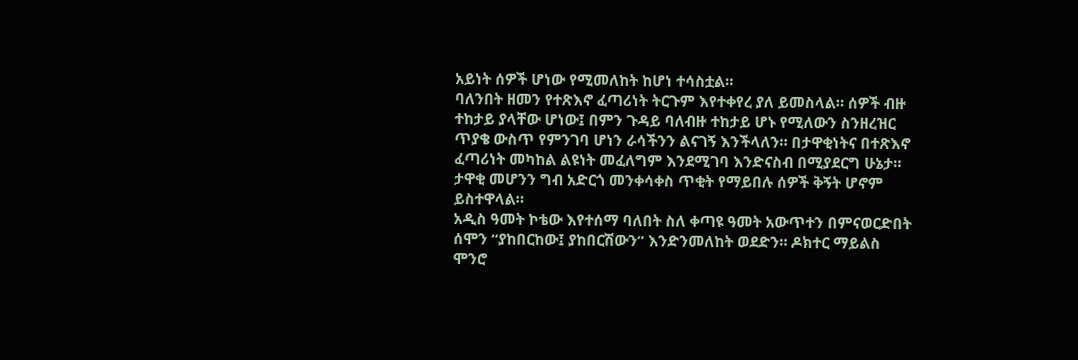አይነት ሰዎች ሆነው የሚመለከት ከሆነ ተሳስቷል።
ባለንበት ዘመን የተጽእኖ ፈጣሪነት ትርጉም እየተቀየረ ያለ ይመስላል። ሰዎች ብዙ ተከታይ ያላቸው ሆነው፤ በምን ጉዳይ ባለብዙ ተከታይ ሆኑ የሚለውን ስንዘረዝር ጥያቄ ውስጥ የምንገባ ሆነን ራሳችንን ልናገኝ እንችላለን። በታዋቂነትና በተጽእኖ ፈጣሪነት መካከል ልዩነት መፈለግም እንደሚገባ እንድናስብ በሚያደርግ ሁኔታ። ታዋቂ መሆንን ግብ አድርጎ መንቀሳቀስ ጥቂት የማይበሉ ሰዎች ቅኝት ሆኖም ይስተዋላል።
አዲስ ዓመት ኮቴው እየተሰማ ባለበት ስለ ቀጣዩ ዓመት አውጥተን በምናወርድበት ሰሞን “ያከበርከው፤ ያከበርሽውን” እንድንመለከት ወደድን። ዶክተር ማይልስ ሞንሮ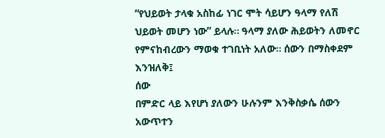“የህይወት ታላቁ አስከፊ ነገር ሞት ሳይሆን ዓላማ የለሽ ህይወት መሆን ነው” ይላሉ። ዓላማ ያለው ሕይወትን ለመኖር የምናከብረውን ማወቁ ተገቢነት አለው። ሰውን በማስቀደም እንዝለቅ፤
ሰው
በምድር ላይ እየሆነ ያለውን ሁሉንም እንቅስቃሴ ሰውን አውጥተን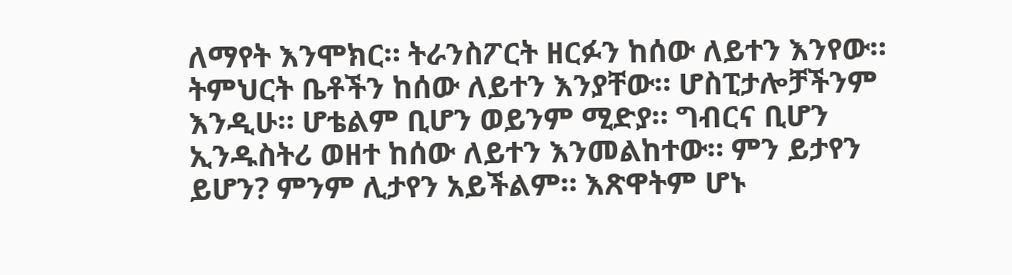ለማየት እንሞክር። ትራንስፖርት ዘርፉን ከሰው ለይተን እንየው። ትምህርት ቤቶችን ከሰው ለይተን እንያቸው። ሆስፒታሎቻችንም እንዲሁ። ሆቴልም ቢሆን ወይንም ሚድያ። ግብርና ቢሆን ኢንዱስትሪ ወዘተ ከሰው ለይተን እንመልከተው። ምን ይታየን ይሆን? ምንም ሊታየን አይችልም። እጽዋትም ሆኑ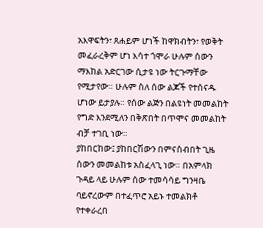አእዋፍትን፣ ጸሐይም ሆነች ከዋክብትን፣ የወቅት መፈራረቅም ሆነ እሳተ ጎሞራ ሁሉም ሰውን ማእከል አድርገው ሲታዩ ነው ትርጉማቸው የሚታየው። ሁሉም ስለ ሰው ልጆች የተሰናዱ ሆነው ይታያሉ። የሰው ልጅን በልዩነት መመልከት የግድ እንደሚለን በቅጽበት በጥሞና መመልከት ብቻ ተገቢ ነው።
ያከበርከው፤ ያከበርሽውን በምናስብበት ጊዜ ሰውን መመልከቱ አስፈላጊ ነው። በአምላክ ጉዳይ ላይ ሁሉም ሰው ተመሳሳይ ግንዛቤ ባይኖረውም በተፈጥሮ አይኑ ተመልክቶ የተቀራረበ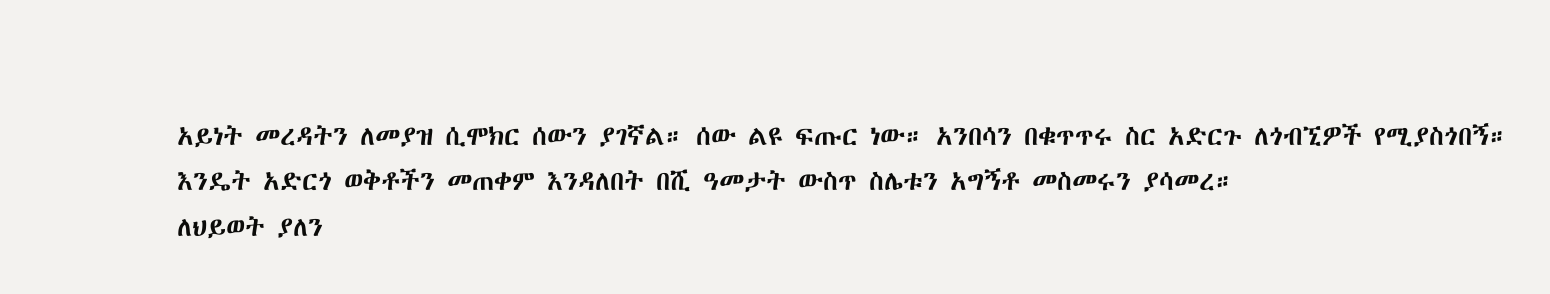አይነት መረዳትን ለመያዝ ሲሞክር ሰውን ያገኛል። ሰው ልዩ ፍጡር ነው። አንበሳን በቁጥጥሩ ስር አድርጉ ለጎብኚዎች የሚያስጎበኝ። እንዴት አድርጎ ወቅቶችን መጠቀም እንዳለበት በሺ ዓመታት ውስጥ ስሌቱን አግኝቶ መስመሩን ያሳመረ።
ለህይወት ያለን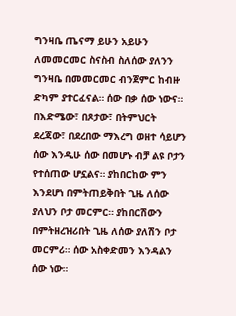ግንዛቤ ጤናማ ይሁን አይሁን ለመመርመር ስናስብ ስለሰው ያለንን ግንዛቤ በመመርመር ብንጀምር ከብዙ ድካም ያተርፈናል። ሰው በቃ ሰው ነውና። በእድሜው፣ በጾታው፣ በትምህርት ደረጃው፣ በደረበው ማእረግ ወዘተ ሳይሆን ሰው እንዲሁ ሰው በመሆኑ ብቻ ልዩ ቦታን የተሰጠው ሆኗልና። ያከበርከው ምን እንደሆነ በምትጠይቅበት ጊዜ ለሰው ያለህን ቦታ መርምር። ያከበርሽውን በምትዘረዝሪበት ጊዜ ለሰው ያለሽን ቦታ መርምሪ። ሰው አስቀድመን እንዳልን ሰው ነው።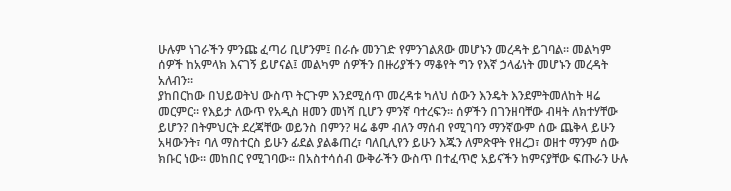ሁሉም ነገራችን ምንጩ ፈጣሪ ቢሆንም፤ በራሱ መንገድ የምንገልጸው መሆኑን መረዳት ይገባል። መልካም ሰዎች ከአምላክ እናገኝ ይሆናል፤ መልካም ሰዎችን በዙሪያችን ማቆየት ግን የእኛ ኃላፊነት መሆኑን መረዳት አለብን።
ያከበርከው በህይወትህ ውስጥ ትርጉም እንደሚሰጥ መረዳቱ ካለህ ሰውን እንዴት እንደምትመለከት ዛሬ መርምር። የእይታ ለውጥ የአዲስ ዘመን መነሻ ቢሆን ምንኛ ባተረፍን። ሰዎችን በገንዘባቸው ብዛት ለክተሃቸው ይሆን? በትምህርት ደረጃቸው ወይንስ በምን? ዛሬ ቆም ብለን ማሰብ የሚገባን ማንኛውም ሰው ጨቅላ ይሁን አዛውንት፣ ባለ ማስተርስ ይሁን ፊደል ያልቆጠረ፣ ባለቢሊየን ይሁን እጁን ለምጽዋት የዘረጋ፣ ወዘተ ማንም ሰው ክቡር ነው። መከበር የሚገባው። በአስተሳሰብ ውቅራችን ውስጥ በተፈጥሮ አይናችን ከምናያቸው ፍጡራን ሁሉ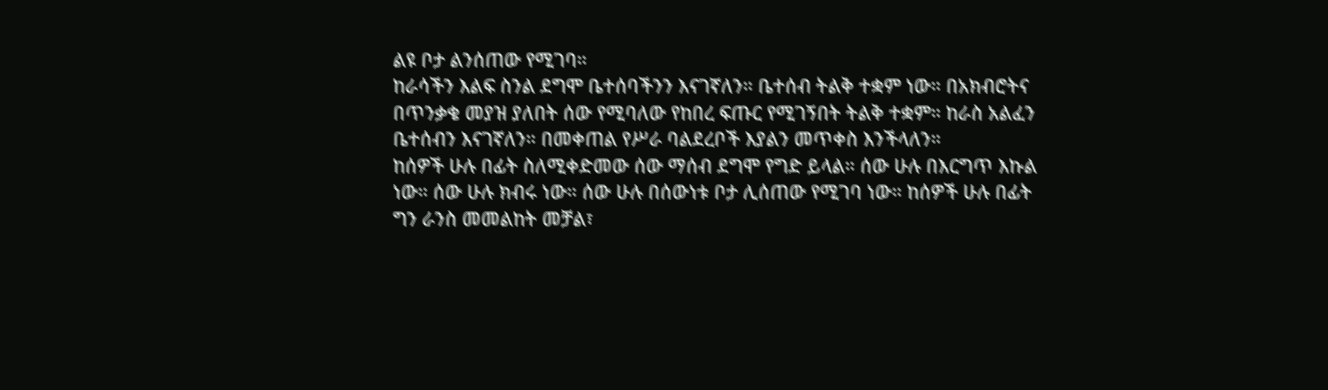ልዩ ቦታ ልንሰጠው የሚገባ።
ከራሳችን እልፍ ስንል ደግሞ ቤተሰባችንን እናገኛለን። ቤተሰብ ትልቅ ተቋም ነው። በአክብሮትና በጥንቃቄ መያዝ ያለበት ሰው የሚባለው የከበረ ፍጡር የሚገኝበት ትልቅ ተቋም። ከራስ አልፈን ቤተሰብን እናገኛለን። በመቀጠል የሥራ ባልደረቦች እያልን መጥቀስ እንችላለን።
ከሰዎች ሁሉ በፊት ስለሚቀድመው ሰው ማሰብ ደግሞ የግድ ይላል። ሰው ሁሉ በእርግጥ እኩል ነው። ሰው ሁሉ ክብሩ ነው። ሰው ሁሉ በሰውነቱ ቦታ ሊሰጠው የሚገባ ነው። ከሰዎች ሁሉ በፊት ግን ራንስ መመልከት መቻል፣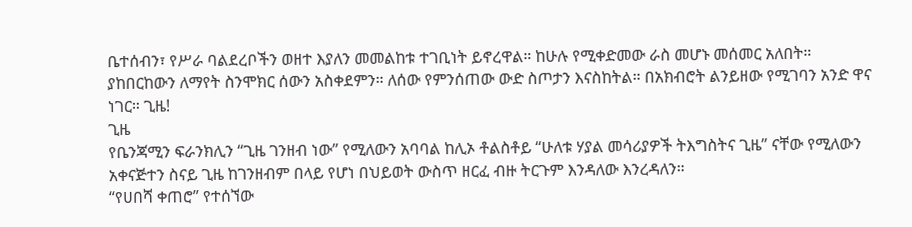ቤተሰብን፣ የሥራ ባልደረቦችን ወዘተ እያለን መመልከቱ ተገቢነት ይኖረዋል። ከሁሉ የሚቀድመው ራስ መሆኑ መሰመር አለበት።
ያከበርከውን ለማየት ስንሞክር ሰውን አስቀደምን። ለሰው የምንሰጠው ውድ ስጦታን እናስከትል። በአክብሮት ልንይዘው የሚገባን አንድ ዋና ነገር። ጊዜ!
ጊዜ
የቤንጃሚን ፍራንክሊን “ጊዜ ገንዘብ ነው” የሚለውን አባባል ከሊኦ ቶልስቶይ “ሁለቱ ሃያል መሳሪያዎች ትእግስትና ጊዜ” ናቸው የሚለውን አቀናጅተን ስናይ ጊዜ ከገንዘብም በላይ የሆነ በህይወት ውስጥ ዘርፈ ብዙ ትርጉም እንዳለው እንረዳለን።
“የሀበሻ ቀጠሮ” የተሰኘው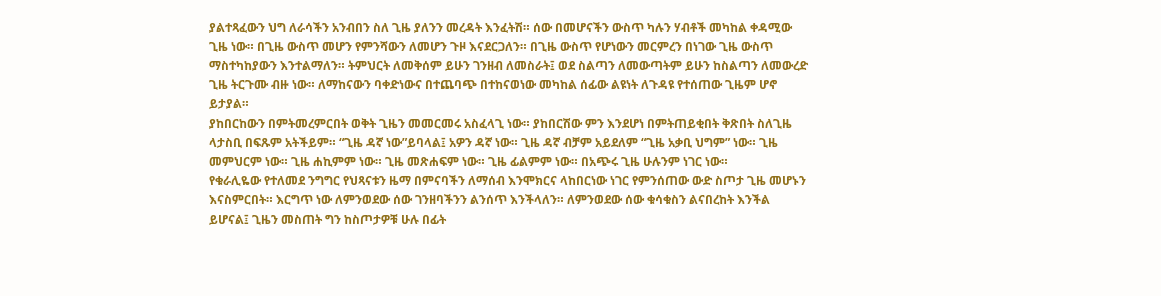ያልተጻፈውን ህግ ለራሳችን አንብበን ስለ ጊዜ ያለንን መረዳት እንፈትሽ። ሰው በመሆናችን ውስጥ ካሉን ሃብቶች መካከል ቀዳሚው ጊዜ ነው። በጊዜ ውስጥ መሆን የምንሻውን ለመሆን ጉዞ እናደርጋለን። በጊዜ ውስጥ የሆነውን መርምረን በነገው ጊዜ ውስጥ ማስተካከያውን እንተልማለን። ትምህርት ለመቅሰም ይሁን ገንዘብ ለመስራት፤ ወደ ስልጣን ለመውጣትም ይሁን ከስልጣን ለመውረድ ጊዜ ትርጉሙ ብዙ ነው። ለማከናውን ባቀድነውና በተጨባጭ በተከናወነው መካከል ሰፊው ልዩነት ለጉዳዩ የተሰጠው ጊዜም ሆኖ ይታያል።
ያከበርከውን በምትመረምርበት ወቅት ጊዜን መመርመሩ አስፈላጊ ነው። ያከበርሽው ምን እንደሆነ በምትጠይቂበት ቅጽበት ስለጊዜ ላታስቢ በፍጹም አትችይም። “ጊዜ ዳኛ ነው”ይባላል፤ አዎን ዳኛ ነው። ጊዜ ዳኛ ብቻም አይደለም “ጊዜ አቃቢ ህግም” ነው። ጊዜ መምህርም ነው። ጊዜ ሐኪምም ነው። ጊዜ መጽሐፍም ነው። ጊዜ ፊልምም ነው። በአጭሩ ጊዜ ሁሉንም ነገር ነው።
የቁራሊዬው የተለመደ ንግግር የህጻናቱን ዜማ በምናባችን ለማሰብ እንሞክርና ላከበርነው ነገር የምንሰጠው ውድ ስጦታ ጊዜ መሆኑን እናስምርበት። እርግጥ ነው ለምንወደው ሰው ገንዘባችንን ልንሰጥ እንችላለን። ለምንወደው ሰው ቁሳቁስን ልናበረከት እንችል ይሆናል፤ ጊዜን መስጠት ግን ከስጦታዎቹ ሁሉ በፊት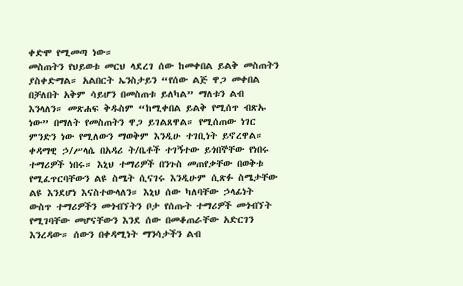ቀድሞ የሚመጣ ነው።
መስጠትን የህይወቱ መርህ ላደረገ ሰው ከመቀበል ይልቅ መስጠትን ያስቀድማል። አልበርት ኤንስታይን “የሰው ልጅ ዋጋ መቀበል በቻለበት አቅም ሳይሆን በመስጠቱ ይለካል” ማለቱን ልብ እንላለን። መጽሐፍ ቅዱስም “ከሚቀበል ይልቅ የሚሰጥ ብጽኡ ነው” በማለት የመስጠትን ዋጋ ይገልጸዋል። የሚሰጠው ነገር ምንድን ነው የሚለውን ማወቅም እንዲሁ ተገቢነት ይኖረዋል።
ቀዳማዊ ኃ/ሥላሴ በአዳሪ ት/ቤቶች ተገኝተው ይጎበኞቸው የነበሩ ተማሪዎች ነበሩ። እኒህ ተማሪዎች በንጉስ መጠየቃቸው በወቅቱ የሚፈጥርባቸውን ልዩ ስሜት ሲናገሩ እንዲሁም ሲጽፉ ስሜታቸው ልዩ እንደሆነ እናስተውላለን። እኒህ ሰው ካለባቸው ኃላፊነት ውስጥ ተማሪዎችን መጎብኘትን ቦታ የሰጡት ተማሪዎች መጎብኘት የሚገባቸው መሆናቸውን እንደ ሰው በመቆጠራቸው አድርገን እንረዳው። ሰውን በቀዳሚነት ማንሳታችን ልብ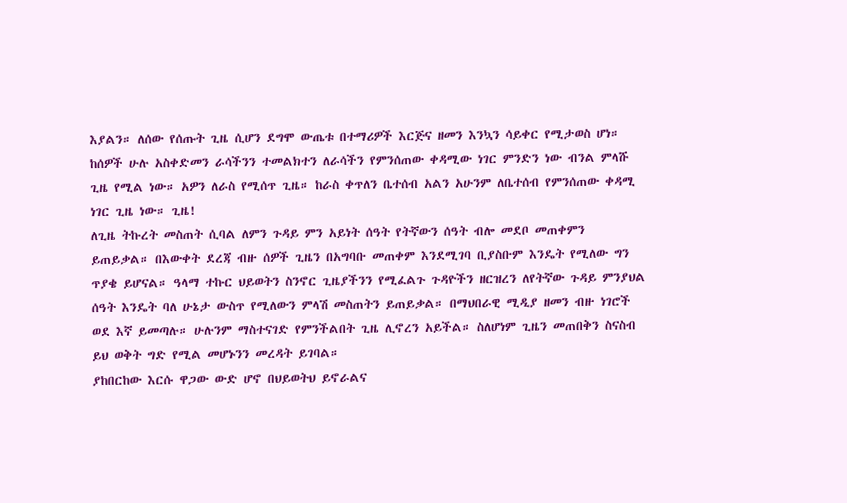እያልን። ለሰው የሰጡት ጊዜ ሲሆን ደግሞ ውጤቱ በተማሪዎች እርጅና ዘመን እንኳን ሳይቀር የሚታወስ ሆነ። ከሰዎች ሁሉ አስቀድመን ራሳችንን ተመልክተን ለራሳችን የምንሰጠው ቀዳሚው ነገር ምንድን ነው ብንል ምላሹ ጊዜ የሚል ነው። አዎን ለራስ የሚሰጥ ጊዜ። ከራስ ቀጥለን ቤተሰብ አልን አሁንም ለቤተሰብ የምንሰጠው ቀዳሚ ነገር ጊዜ ነው። ጊዜ!
ለጊዜ ትኩረት መስጠት ሲባል ለምን ጉዳይ ምን አይነት ሰዓት የትኛውን ሰዓት ብሎ መደቦ መጠቀምን ይጠይቃል። በእውቀት ደረጃ ብዙ ሰዎች ጊዜን በአግባቡ መጠቀም እንደሚገባ ቢያስቡም እንዴት የሚለው ግን ጥያቄ ይሆናል። ዓላማ ተኩር ህይወትን ስንኖር ጊዜያችንን የሚፈልጉ ጉዳዮችን ዘርዝረን ለየትኛው ጉዳይ ምንያህል ሰዓት እንዴት ባለ ሁኔታ ውስጥ የሚለውን ምላሽ መስጠትን ይጠይቃል። በማህበራዊ ሚዲያ ዘመን ብዙ ነገሮች ወደ እኛ ይመጣሉ። ሁሉንም ማስተናገድ የምንችልበት ጊዜ ሊኖረን አይችል። ስለሆነም ጊዜን መጠበቅን ስናስብ ይህ ወቅት ግድ የሚል መሆኑንን መረዳት ይገባል።
ያከበርከው እርሱ ዋጋው ውድ ሆኖ በህይወትህ ይኖራልና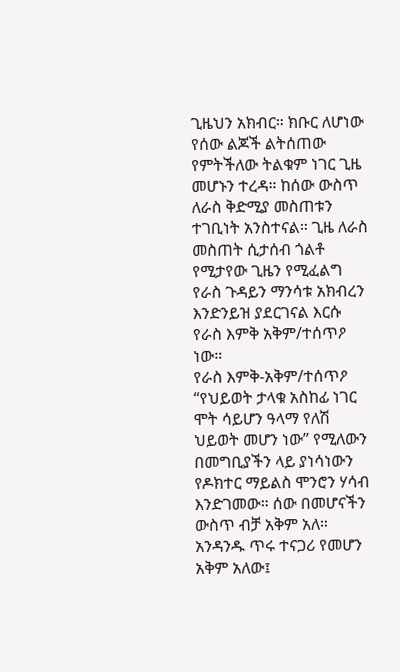ጊዜህን አክብር። ክቡር ለሆነው የሰው ልጆች ልትሰጠው የምትችለው ትልቁም ነገር ጊዜ መሆኑን ተረዳ። ከሰው ውስጥ ለራስ ቅድሚያ መስጠቱን ተገቢነት አንስተናል። ጊዜ ለራስ መስጠት ሲታሰብ ጎልቶ የሚታየው ጊዜን የሚፈልግ የራስ ጉዳይን ማንሳቱ አክብረን እንድንይዝ ያደርገናል እርሱ የራስ እምቅ አቅም/ተሰጥዖ ነው።
የራስ እምቅ-አቅም/ተሰጥዖ
“የህይወት ታላቁ አስከፊ ነገር ሞት ሳይሆን ዓላማ የለሽ ህይወት መሆን ነው” የሚለውን በመግቢያችን ላይ ያነሳነውን የዶክተር ማይልስ ሞንሮን ሃሳብ እንድገመው። ሰው በመሆናችን ውስጥ ብቻ አቅም አለ። አንዳንዱ ጥሩ ተናጋሪ የመሆን አቅም አለው፤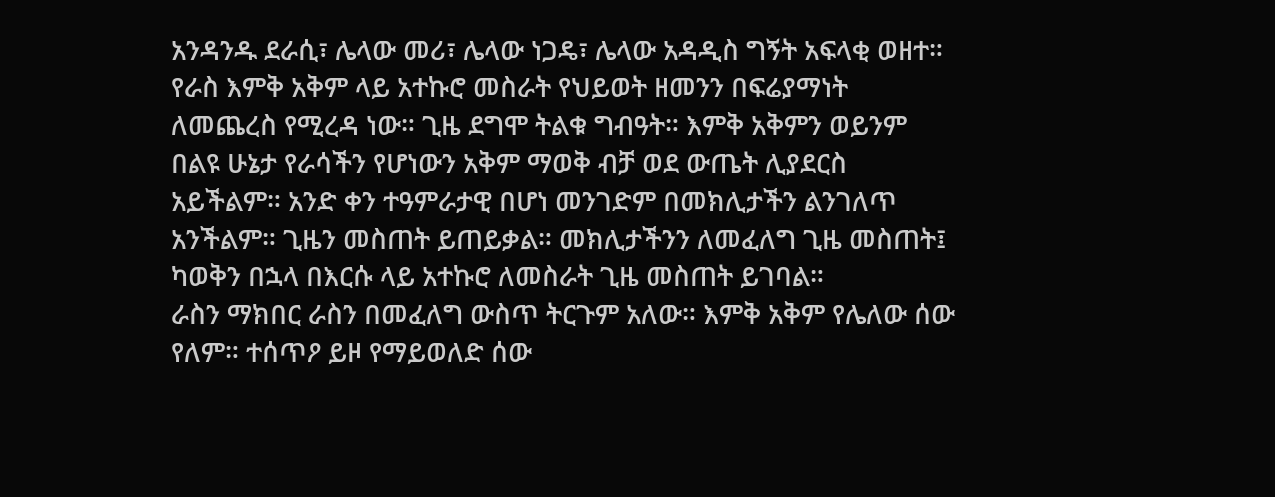አንዳንዱ ደራሲ፣ ሌላው መሪ፣ ሌላው ነጋዴ፣ ሌላው አዳዲስ ግኝት አፍላቂ ወዘተ።
የራስ እምቅ አቅም ላይ አተኩሮ መስራት የህይወት ዘመንን በፍሬያማነት ለመጨረስ የሚረዳ ነው። ጊዜ ደግሞ ትልቁ ግብዓት። እምቅ አቅምን ወይንም በልዩ ሁኔታ የራሳችን የሆነውን አቅም ማወቅ ብቻ ወደ ውጤት ሊያደርስ አይችልም። አንድ ቀን ተዓምራታዊ በሆነ መንገድም በመክሊታችን ልንገለጥ አንችልም። ጊዜን መስጠት ይጠይቃል። መክሊታችንን ለመፈለግ ጊዜ መስጠት፤ ካወቅን በኋላ በእርሱ ላይ አተኩሮ ለመስራት ጊዜ መስጠት ይገባል።
ራስን ማክበር ራስን በመፈለግ ውስጥ ትርጉም አለው። እምቅ አቅም የሌለው ሰው የለም። ተሰጥዖ ይዞ የማይወለድ ሰው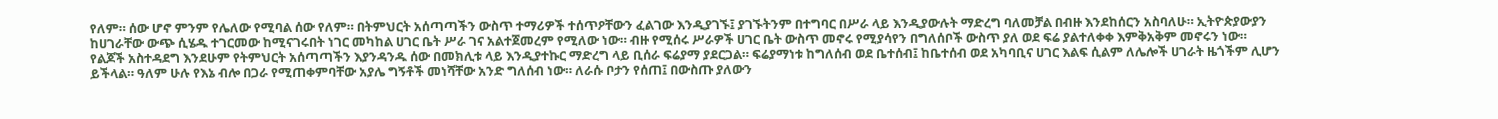የለም። ሰው ሆኖ ምንም የሌለው የሚባል ሰው የለም። በትምህርት አሰጣጣችን ውስጥ ተማሪዎች ተሰጥዖቸውን ፈልገው እንዲያገኙ፤ ያገኙትንም በተግባር በሥራ ላይ እንዲያውሉት ማድረግ ባለመቻል በብዙ እንደከሰርን አስባለሁ። ኢትዮጵያውያን ከሀገራቸው ውጭ ሲሄዱ ተገርመው ከሚናገሩበት ነገር መካከል ሀገር ቤት ሥራ ገና አልተጀመረም የሚለው ነው። ብዙ የሚሰሩ ሥራዎች ሀገር ቤት ውስጥ መኖሩ የሚያሳየን በግለሰቦች ውስጥ ያለ ወደ ፍሬ ያልተለቀቀ እምቅአቅም መኖሩን ነው።
የልጆች አስተዳደግ እንደሁም የትምህርት አሰጣጣችን እያንዳንዱ ሰው በመክሊቱ ላይ እንዲያተኩር ማድረግ ላይ ቢሰራ ፍሬያማ ያደርጋል። ፍሬያማነቱ ከግለሰብ ወደ ቤተሰብ፤ ከቤተሰብ ወደ አካባቢና ሀገር እልፍ ሲልም ለሌሎች ሀገራት ዜጎችም ሊሆን ይችላል። ዓለም ሁሉ የእኔ ብሎ በጋራ የሚጠቀምባቸው አያሌ ግኝቶች መነሻቸው አንድ ግለሰብ ነው። ለራሱ ቦታን የሰጠ፤ በውስጡ ያለውን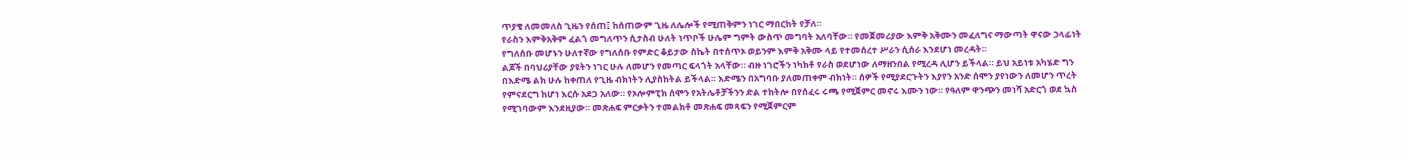ጥያቄ ለመመለስ ጊዜን የሰጠ፤ ከሰጠውም ጊዜ ለሌሎች የሚጠቅምን ነገር ማበርከት የቻለ።
የራስን እምቅአቅም ፈልጎ መግለጥን ሲታስብ ሁለት ነጥቦች ሁሌም ግምት ውስጥ መግባት አለባቸው። የመጀመሪያው እምቅ አቅሙን መፈለግና ማውጣት ዋናው ኃላፊነት የግለሰቡ መሆኑን ሁለተኛው የግለሰቡ የምድር ቆይታው ስኬት በተሰጥኦ ወይንም እምቅ አቅሙ ላይ የተመሰረተ ሥራን ሲሰራ እንደሆነ መረዳት።
ልጆች በባህሪያቸው ያዩትን ነገር ሁሉ ለመሆን የመጣር ፍላጎት አላቸው። ብዙ ነገሮችን ነካክቶ የራስ ወደሆነው ለማዘንበል የሚረዳ ሊሆን ይችላል። ይህ አይነቱ አካሄድ ግን በእድሜ ልክ ሁሉ ከቀጠለ የጊዜ ብክነትን ሊያስከትል ይችላል። እድሜን በአግባቡ ያለመጠቀም ብክነት። ሰዎች የሚያደርጉትን እያየን አንድ ሰሞን ያየነውን ለመሆን ጥረት የምናደርግ ከሆነ እርሱ አደጋ አለው። የኦሎምፒክ ሰሞን የአትሌቶቻችንን ድል ተከትሎ በየሰፈሩ ሩጫ የሚጀምር መኖሩ እሙን ነው። የዓለም ዋንጭን መነሻ አድርጎ ወደ ኳስ የሚገባውም እንደዚያው። መጽሐፍ ምርቃትን ተመልክቶ መጽሐፍ መጻፍን የሚጀምርም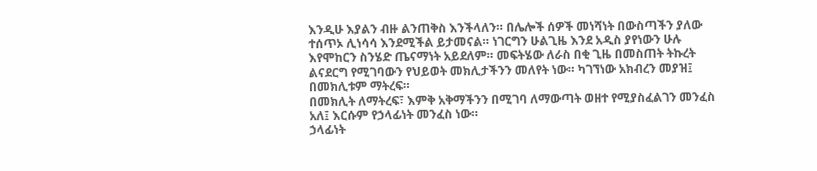እንዲሁ እያልን ብዙ ልንጠቅስ እንችላለን። በሌሎች ሰዎች መነሻነት በውስጣችን ያለው ተሰጥኦ ሊነሳሳ እንደሚችል ይታመናል። ነገርግን ሁልጊዜ እንደ አዲስ ያየነውን ሁሉ እየሞከርን ስንሄድ ጤናማነት አይደለም። መፍትሄው ለራስ በቂ ጊዜ በመስጠት ትኩረት ልናደርግ የሚገባውን የህይወት መክሊታችንን መለየት ነው። ካገኘነው አክብረን መያዝ፤ በመክሊቱም ማትረፍ።
በመክሊት ለማትረፍ፣ እምቅ አቅማችንን በሚገባ ለማውጣት ወዘተ የሚያስፈልገን መንፈስ አለ፤ እርሱም የኃላፊነት መንፈስ ነው።
ኃላፊነት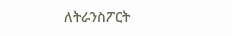ለትራንስፖርት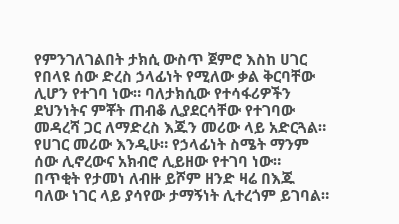የምንገለገልበት ታክሲ ውስጥ ጀምሮ እስከ ሀገር የበላዩ ሰው ድረስ ኃላፊነት የሚለው ቃል ቅርባቸው ሊሆን የተገባ ነው። ባለታክሲው የተሳፋሪዎችን ደህንነትና ምቾት ጠብቆ ሊያደርሳቸው የተገባው መዳረሻ ጋር ለማድረስ እጁን መሪው ላይ አድርጓል። የሀገር መሪው እንዲሁ። የኃላፊነት ስሜት ማንም ሰው ሊኖረውና አክብሮ ሊይዘው የተገባ ነው። በጥቂት የታመነ ለብዙ ይሾም ዘንድ ዛሬ በእጁ ባለው ነገር ላይ ያሳየው ታማኝነት ሊተረጎም ይገባል።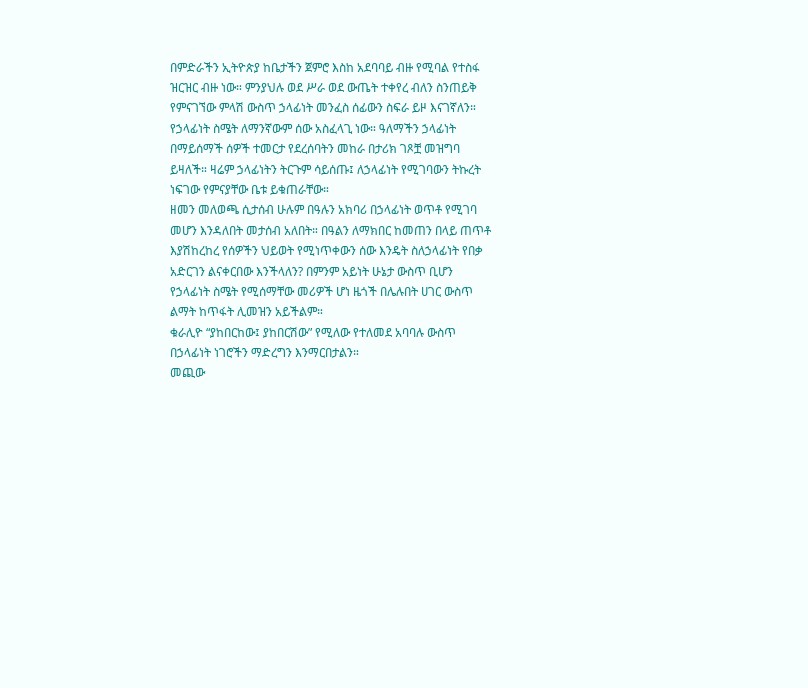በምድራችን ኢትዮጵያ ከቤታችን ጀምሮ እስከ አደባባይ ብዙ የሚባል የተስፋ ዝርዝር ብዙ ነው። ምንያህሉ ወደ ሥራ ወደ ውጤት ተቀየረ ብለን ስንጠይቅ የምናገኘው ምላሽ ውስጥ ኃላፊነት መንፈስ ሰፊውን ስፍራ ይዞ እናገኛለን።
የኃላፊነት ስሜት ለማንኛውም ሰው አስፈላጊ ነው። ዓለማችን ኃላፊነት በማይሰማች ሰዎች ተመርታ የደረሰባትን መከራ በታሪክ ገጾቿ መዝግባ ይዛለች። ዛሬም ኃላፊነትን ትርጉም ሳይሰጡ፤ ለኃላፊነት የሚገባውን ትኩረት ነፍገው የምናያቸው ቤቱ ይቁጠራቸው።
ዘመን መለወጫ ሲታሰብ ሁሉም በዓሉን አክባሪ በኃላፊነት ወጥቶ የሚገባ መሆን እንዳለበት መታሰብ አለበት። በዓልን ለማክበር ከመጠን በላይ ጠጥቶ እያሽከረከረ የሰዎችን ህይወት የሚነጥቀውን ሰው እንዴት ስለኃላፊነት የበቃ አድርገን ልናቀርበው እንችላለን? በምንም አይነት ሁኔታ ውስጥ ቢሆን የኃላፊነት ስሜት የሚሰማቸው መሪዎች ሆነ ዜጎች በሌሉበት ሀገር ውስጥ ልማት ከጥፋት ሊመዝን አይችልም።
ቁራሊዮ “ያከበርከው፤ ያከበርሽው” የሚለው የተለመደ አባባሉ ውስጥ በኃላፊነት ነገሮችን ማድረግን እንማርበታልን።
መጪው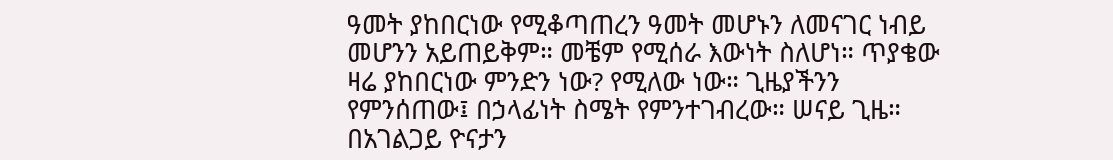ዓመት ያከበርነው የሚቆጣጠረን ዓመት መሆኑን ለመናገር ነብይ መሆንን አይጠይቅም። መቼም የሚሰራ እውነት ስለሆነ። ጥያቄው ዛሬ ያከበርነው ምንድን ነው? የሚለው ነው። ጊዜያችንን የምንሰጠው፤ በኃላፊነት ስሜት የምንተገብረው። ሠናይ ጊዜ።
በአገልጋይ ዮናታን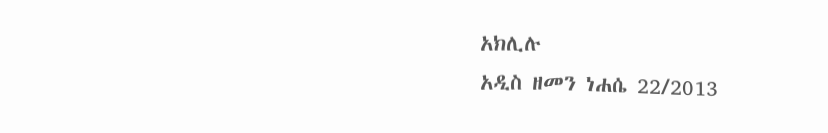አክሊሉ
አዲስ ዘመን ነሐሴ 22/2013